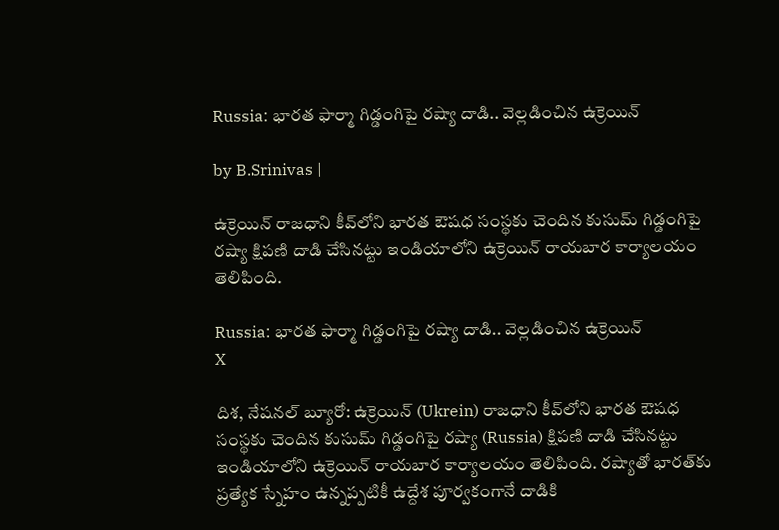Russia: భారత ఫార్మా గిడ్డంగిపై రష్యా దాడి.. వెల్లడించిన ఉక్రెయిన్

by B.Srinivas |

ఉక్రెయిన్ రాజధాని కీవ్‌లోని భారత ఔషధ సంస్థకు చెందిన కుసుమ్ గిడ్డంగిపై రష్యా క్షిపణి దాడి చేసినట్టు ఇండియాలోని ఉక్రెయిన్ రాయబార కార్యాలయం తెలిపింది.

Russia: భారత ఫార్మా గిడ్డంగిపై రష్యా దాడి.. వెల్లడించిన ఉక్రెయిన్
X

దిశ, నేషనల్ బ్యూరో: ఉక్రెయిన్ (Ukrein) రాజధాని కీవ్‌లోని భారత ఔషధ సంస్థకు చెందిన కుసుమ్ గిడ్డంగిపై రష్యా (Russia) క్షిపణి దాడి చేసినట్టు ఇండియాలోని ఉక్రెయిన్ రాయబార కార్యాలయం తెలిపింది. రష్యాతో భారత్‌కు ప్రత్యేక స్నేహం ఉన్నప్పటికీ ఉద్దేశ పూర్వకంగానే దాడికి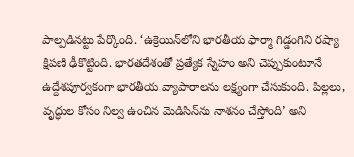పాల్పడినట్టు పేర్కొంది. ‘ఉక్రెయిన్‌లోని భారతీయ ఫార్మా గిడ్డంగిని రష్యా క్షిపణి ఢీకొట్టింది. భారతదేశంతో ప్రత్యేక స్నేహం అని చెప్పుకుంటూనే ఉద్దేశపూర్వకంగా భారతీయ వ్యాపారాలను లక్ష్యంగా చేసుకుంది. పిల్లలు, వృద్ధుల కోసం నిల్వ ఉంచిన మెడిసిన్‌ను నాశనం చేస్తోంది’ అని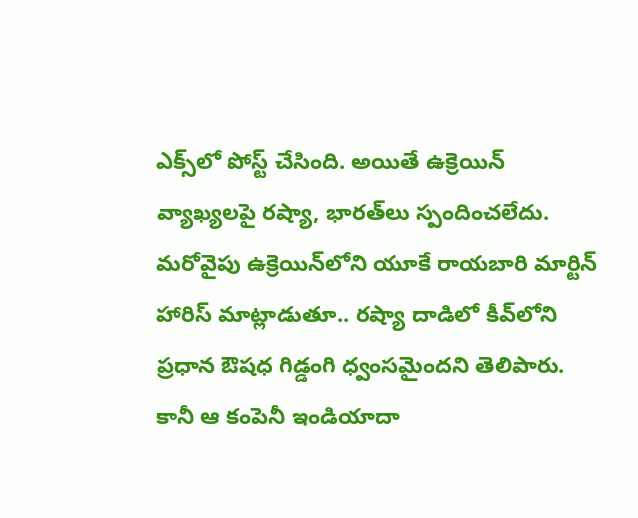ఎక్స్‌లో పోస్ట్ చేసింది. అయితే ఉక్రెయిన్ వ్యాఖ్యలపై రష్యా, భారత్‌లు స్పందించలేదు. మరోవైపు ఉక్రెయిన్‌లోని యూకే రాయబారి మార్టిన్ హారిస్ మాట్లాడుతూ.. రష్యా దాడిలో కీవ్‌లోని ప్రధాన ఔషధ గిడ్డంగి ధ్వంసమైందని తెలిపారు. కానీ ఆ కంపెనీ ఇండియాదా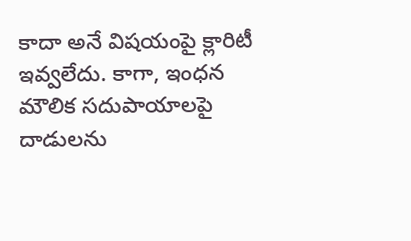కాదా అనే విషయంపై క్లారిటీ ఇవ్వలేదు. కాగా, ఇంధన మౌలిక సదుపాయాలపై దాడులను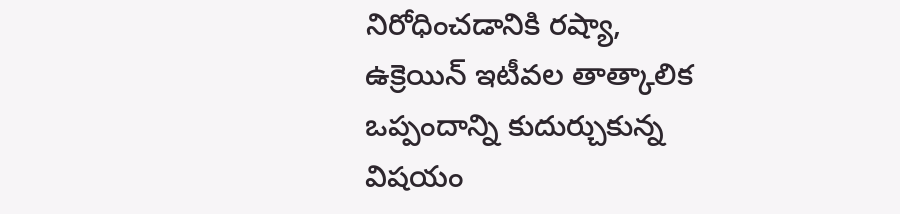నిరోధించడానికి రష్యా, ఉక్రెయిన్ ఇటీవల తాత్కాలిక ఒప్పందాన్ని కుదుర్చుకున్న విషయం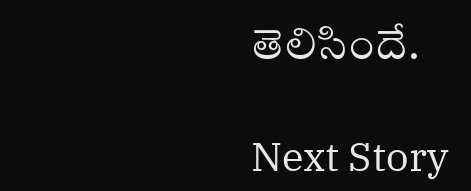తెలిసిందే.

Next Story